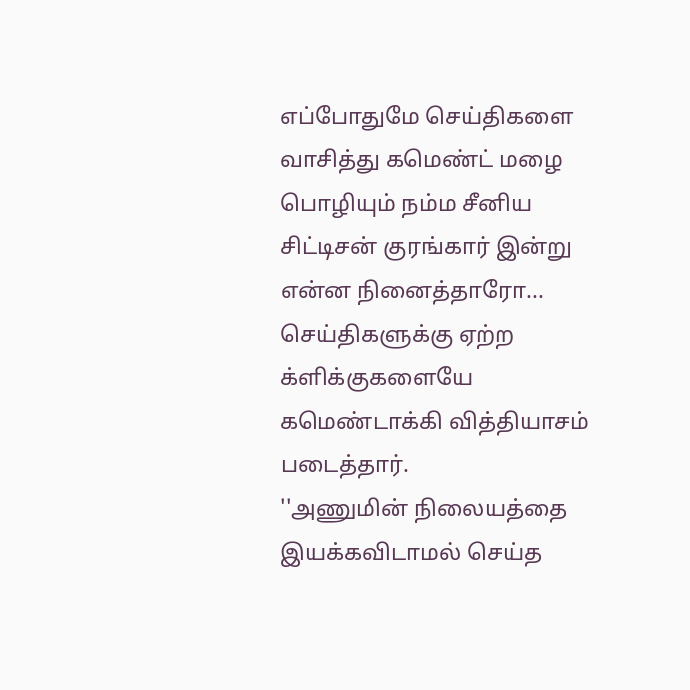எப்போதுமே செய்திகளை வாசித்து கமெண்ட் மழை பொழியும் நம்ம சீனிய சிட்டிசன் குரங்கார் இன்று என்ன நினைத்தாரோ... செய்திகளுக்கு ஏற்ற க்ளிக்குகளையே கமெண்டாக்கி வித்தியாசம் படைத்தார்.
''அணுமின் நிலையத்தை இயக்கவிடாமல் செய்த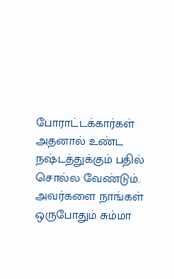போராட்டக்கார்கள் அதனால் உண்ட நஷ்டத்துக்கும் பதில் சொல்ல வேண்டும். அவர்களை நாங்கள் ஒருபோதும் சும்மா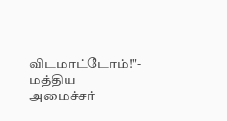விடமாட்டோம்!"- மத்திய அமைச்சர்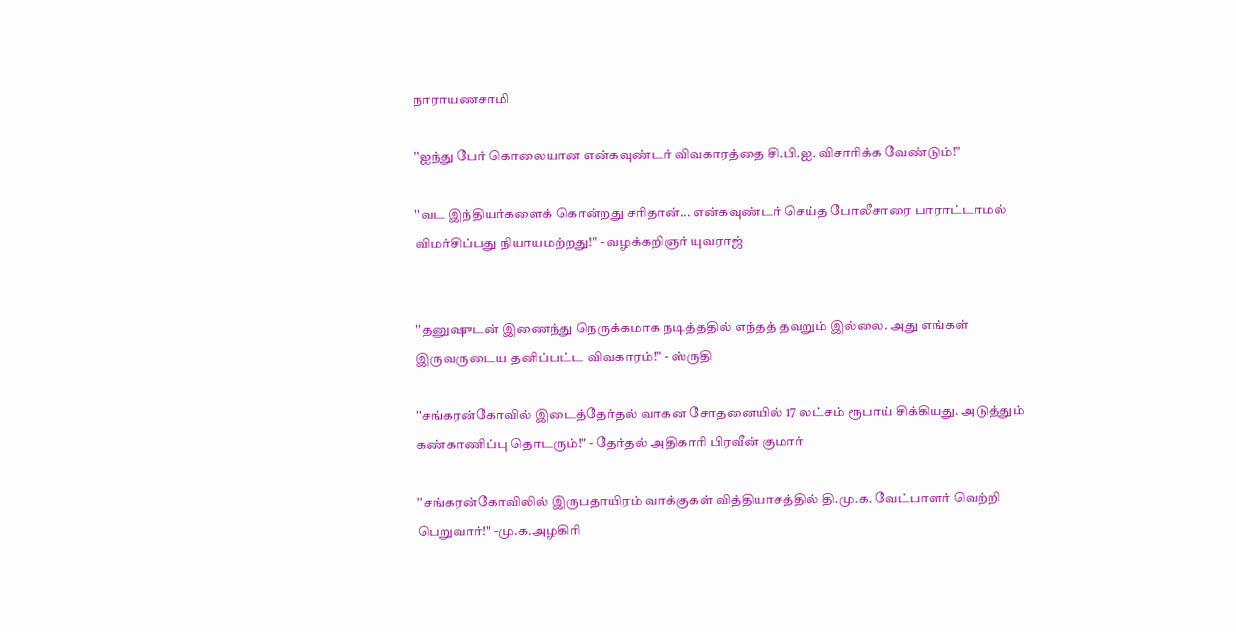நாராயணசாமி

''ஐந்து பேர் கொலையான என்கவுண்டர் விவகாரத்தை சி.பி.ஐ. விசாரிக்க வேண்டும்!"

''வட இந்தியர்களைக் கொன்றது சரிதான்... என்கவுண்டர் செய்த போலீசாரை பாராட்டாமல் விமர்சிப்பது நியாயமற்றது!" - வழக்கறிஞர் யுவராஜ்


''தனுஷுடன் இணைந்து நெருக்கமாக நடித்ததில் எந்தத் தவறும் இல்லை. அது எங்கள் இருவருடைய தனிப்பட்ட விவகாரம்!" - ஸ்ருதி

''சங்கரன்கோவில் இடைத்தேர்தல் வாகன சோதனையில் 17 லட்சம் ரூபாய் சிக்கியது. அடுத்தும் கண்காணிப்பு தொடரும்!" - தேர்தல் அதிகாரி பிரவீன் குமார்

''சங்கரன்கோவிலில் இருபதாயிரம் வாக்குகள் வித்தியாசத்தில் தி.மு.க. வேட்பாளர் வெற்றி பெறுவார்!" -மு.க.அழகிரி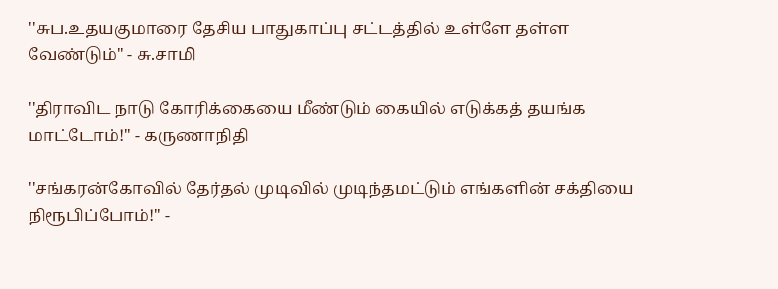''சுப.உதயகுமாரை தேசிய பாதுகாப்பு சட்டத்தில் உள்ளே தள்ள வேண்டும்" - சு.சாமி

''திராவிட நாடு கோரிக்கையை மீண்டும் கையில் எடுக்கத் தயங்க மாட்டோம்!" - கருணாநிதி

''சங்கரன்கோவில் தேர்தல் முடிவில் முடிந்தமட்டும் எங்களின் சக்தியை நிரூபிப்போம்!" -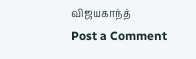விஜயகாந்த்
Post a Comment